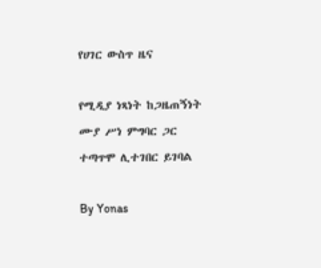የሀገር ውስጥ ዜና

የሚዲያ ነጻነት ከጋዜጠኝነት ሙያ ሥነ ምግባር ጋር ተጣጥሞ ሊተገበር ይገባል

By Yonas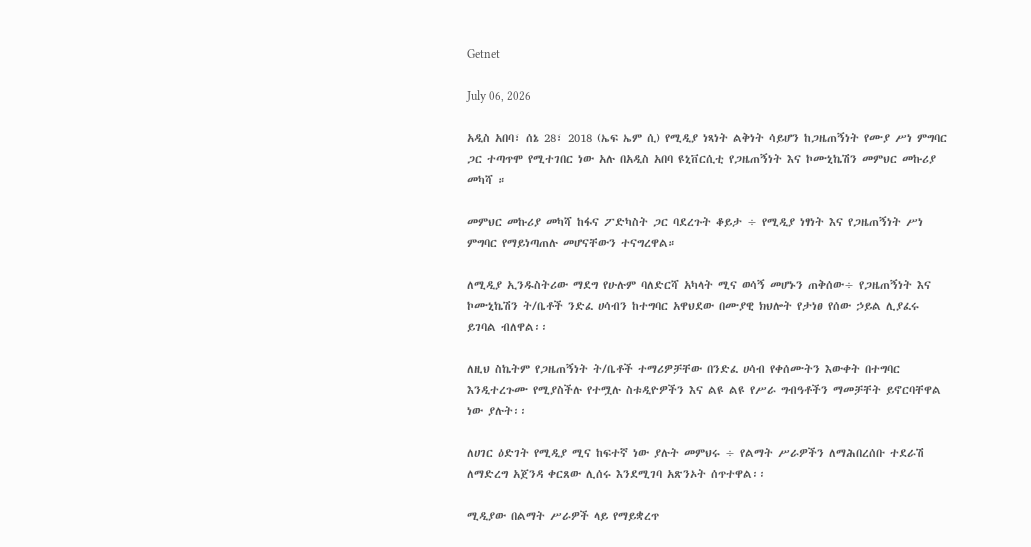Getnet

July 06, 2026

አዲስ አበባ፣ ሰኔ 28፣ 2018 (ኤፍ ኤም ሲ) የሚዲያ ነጻነት ልቅነት ሳይሆን ከጋዜጠኝነት የሙያ ሥነ ምግባር ጋር ተጣጥሞ የሚተገበር ነው አሉ በአዲስ አበባ ዩኒቨርሲቲ የጋዜጠኝነት እና ኮሙኒኬሽን መምህር መኩሪያ መካሻ ።

መምህር መኩሪያ መካሻ ከፋና ፖድካስት ጋር ባደረጉት ቆይታ ÷ የሚዲያ ነፃነት እና የጋዜጠኝነት ሥነ ምግባር የማይነጣጠሉ መሆናቸውን ተናግረዋል።

ለሚዲያ ኢንዱስትሪው ማደግ የሁሉም ባለድርሻ አካላት ሚና ወሳኝ መሆኑን ጠቅሰው÷ የጋዜጠኝነት እና ኮሙኒኬሽን ት/ቤቶች ንድፈ ሀሳብን ከተግባር አዋህደው በሙያዊ ክህሎት የታነፀ የሰው ኃይል ሊያፈሩ ይገባል ብለዋል፡፡

ለዚህ ስኬትም የጋዜጠኝነት ት/ቤቶች ተማሪዎቻቸው በንድፈ ሀሳብ የቀሰሙትን እውቀት በተግባር እንዲተረጉሙ የሚያስችሉ የተሟሉ ስቱዲዮዎችን እና ልዩ ልዩ የሥራ ግብዓቶችን ማመቻቸት ይኖርባቸዋል ነው ያሉት፡፡

ለሀገር ዕድገት የሚዲያ ሚና ከፍተኛ ነው ያሉት መምህሩ ÷ የልማት ሥራዎችን ለማሕበረሰቡ ተደራሽ ለማድረግ አጀንዳ ቀርጸው ሊሰሩ እንደሚገባ አጽንኦት ሰጥተዋል፡፡

ሚዲያው በልማት ሥራዎች ላይ የማይቋረጥ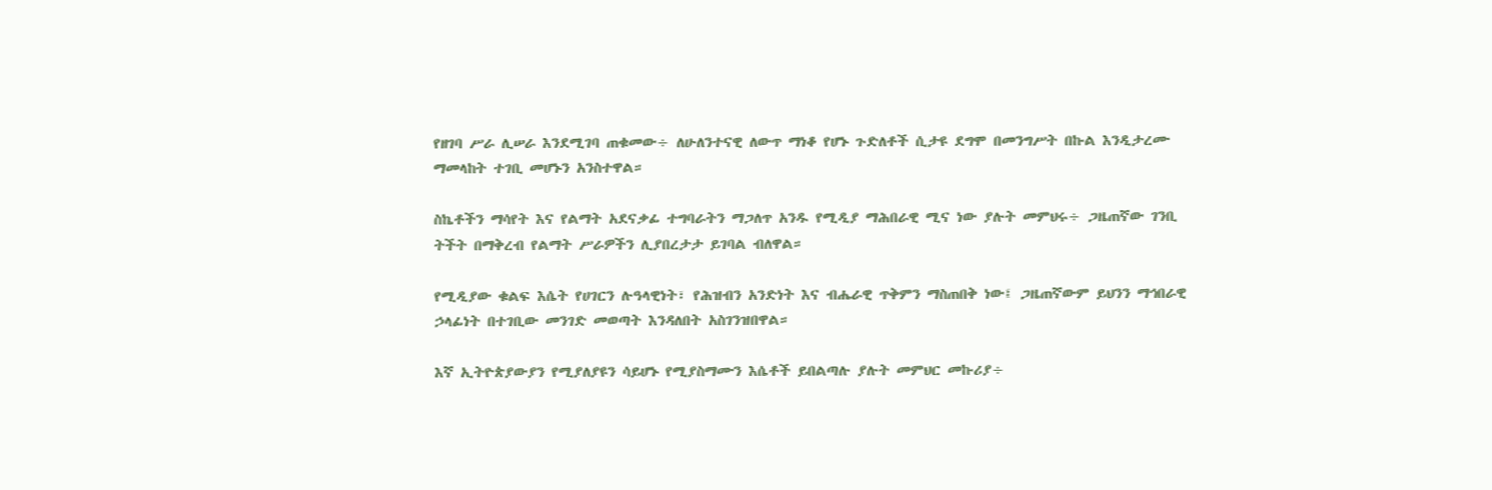የዘገባ ሥራ ሊሠራ እንደሚገባ ጠቁመው÷ ለሁለንተናዊ ለውጥ ማነቆ የሆኑ ጉድለቶች ሲታዩ ደግሞ በመንግሥት በኩል እንዲታረሙ ማመላከት ተገቢ መሆኑን አንስተዋል።

ስኬቶችን ማሳየት እና የልማት አደናቃፊ ተግባራትን ማጋለጥ አንዱ የሚዲያ ማሕበራዊ ሚና ነው ያሉት መምህሩ÷ ጋዜጠኛው ገንቢ ትችት በማቅረብ የልማት ሥራዎችን ሊያበረታታ ይገባል ብለዋል።

የሚዲያው ቁልፍ እሴት የሀገርን ሉዓላዊነት፣ የሕዝብን አንድነት እና ብሔራዊ ጥቅምን ማስጠበቅ ነው፤ ጋዜጠኛውም ይህንን ማኅበራዊ ኃላፊነት በተገቢው መንገድ መወጣት እንዳለበት አስገንዝበዋል።

እኛ ኢትዮጵያውያን የሚያለያዩን ሳይሆኑ የሚያስማሙን እሴቶች ይበልጣሉ ያሉት መምህር መኩሪያ÷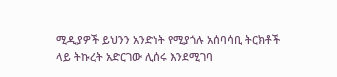ሚዲያዎች ይህንን አንድነት የሚያጎሉ አሰባሳቢ ትርክቶች ላይ ትኩረት አድርገው ሊሰሩ እንደሚገባ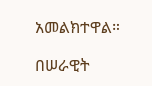አመልክተዋል።

በሠራዊት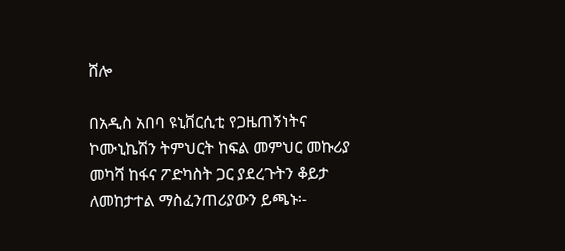ሸሎ

በአዲስ አበባ ዩኒቨርሲቲ የጋዜጠኝነትና ኮሙኒኬሽን ትምህርት ከፍል መምህር መኩሪያ መካሻ ከፋና ፖድካስት ጋር ያደረጉትን ቆይታ ለመከታተል ማስፈንጠሪያውን ይጫኑ፡-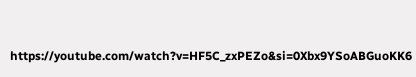https://youtube.com/watch?v=HF5C_zxPEZo&si=0Xbx9YSoABGuoKK6